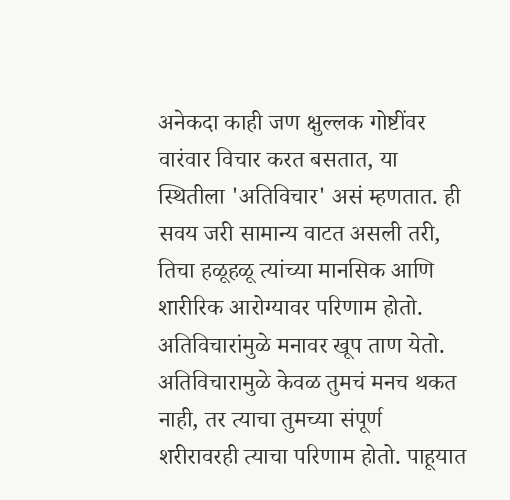अनेकदा काही जण क्षुल्लक गोष्टींवर वारंवार विचार करत बसतात, या स्थितीला 'अतिविचार' असं म्हणतात. ही सवय जरी सामान्य वाटत असली तरी, तिचा हळूहळू त्यांच्या मानसिक आणि शारीरिक आरोग्यावर परिणाम होतो.
अतिविचारांमुळे मनावर खूप ताण येतो. अतिविचारामुळे केवळ तुमचं मनच थकत नाही, तर त्याचा तुमच्या संपूर्ण शरीरावरही त्याचा परिणाम होतो. पाहूयात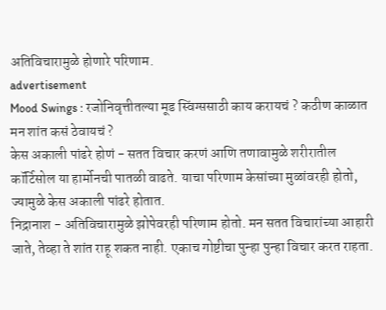अतिविचारामुळे होणारे परिणाम.
advertisement
Mood Swings : रजोनिवृत्तीतल्या मूड स्विंग्ससाठी काय करायचं ? कठीण काळात मन शांत कसं ठेवायचं ?
केस अकाली पांढरे होणं - सतत विचार करणं आणि तणावामुळे शरीरातील कॉर्टिसोल या हार्मोनची पातळी वाढते. याचा परिणाम केसांच्या मुळांवरही होतो, ज्यामुळे केस अकाली पांढरे होतात.
निद्रानाश - अतिविचारामुळे झोपेवरही परिणाम होतो. मन सतत विचारांच्या आहारी जाते, तेव्हा ते शांत राहू शकत नाही. एकाच गोष्टीचा पुन्हा पुन्हा विचार करत राहता.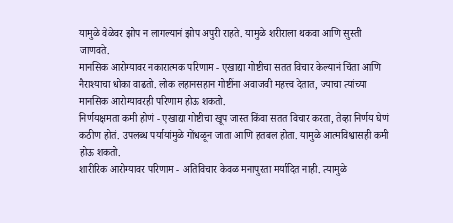यामुळे वेळेवर झोप न लागल्यानं झोप अपुरी राहते. यामुळे शरीराला थकवा आणि सुस्ती जाणवते.
मानसिक आरोग्यावर नकारात्मक परिणाम - एखाद्या गोष्टीचा सतत विचार केल्यानं चिंता आणि नैराश्याचा धोका वाढतो. लोक लहानसहान गोष्टींना अवाजवी महत्त्व देतात, ज्याचा त्यांच्या मानसिक आरोग्यावरही परिणाम होऊ शकतो.
निर्णयक्षमता कमी होणं - एखाद्या गोष्टीचा खूप जास्त किंवा सतत विचार करता, तेव्हा निर्णय घेणं कठीण होतं. उपलब्ध पर्यायांमुळे गोंधळून जाता आणि हतबल होता. यामुळे आत्मविश्वासही कमी होऊ शकतो.
शारीरिक आरोग्यावर परिणाम - अतिविचार केवळ मनापुरता मर्यादित नाही. त्यामुळे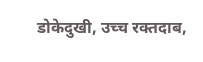डोकेदुखी, उच्च रक्तदाब,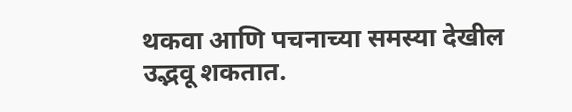थकवा आणि पचनाच्या समस्या देखील उद्भवू शकतात.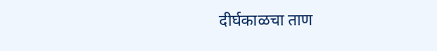दीर्घकाळचा ताण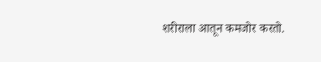शरीराला आतून कमजोर करतो.